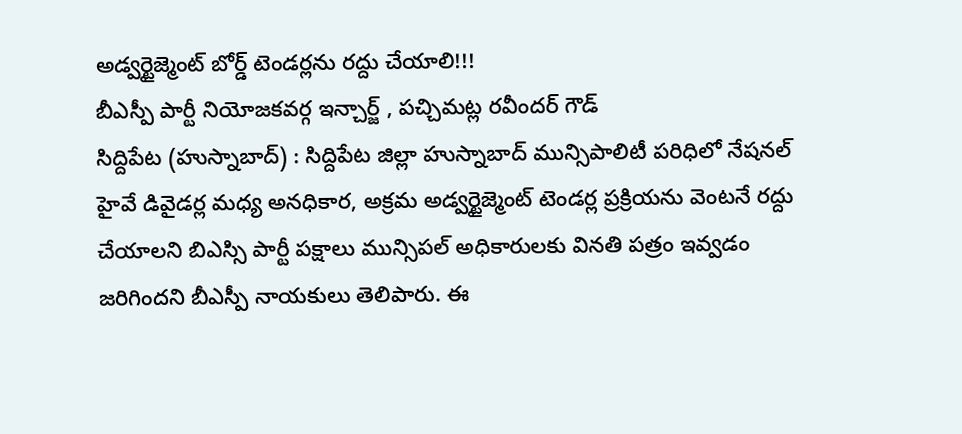అడ్వర్టైజ్మెంట్ బోర్డ్ టెండర్లను రద్దు చేయాలి!!!
బీఎస్పీ పార్టీ నియోజకవర్గ ఇన్చార్జ్ , పచ్చిమట్ల రవీందర్ గౌడ్
సిద్దిపేట (హుస్నాబాద్) : సిద్దిపేట జిల్లా హుస్నాబాద్ మున్సిపాలిటీ పరిధిలో నేషనల్ హైవే డివైడర్ల మధ్య అనధికార, అక్రమ అడ్వర్టైజ్మెంట్ టెండర్ల ప్రక్రియను వెంటనే రద్దు చేయాలని బిఎస్సి పార్టీ పక్షాలు మున్సిపల్ అధికారులకు వినతి పత్రం ఇవ్వడం జరిగిందని బీఎస్పీ నాయకులు తెలిపారు. ఈ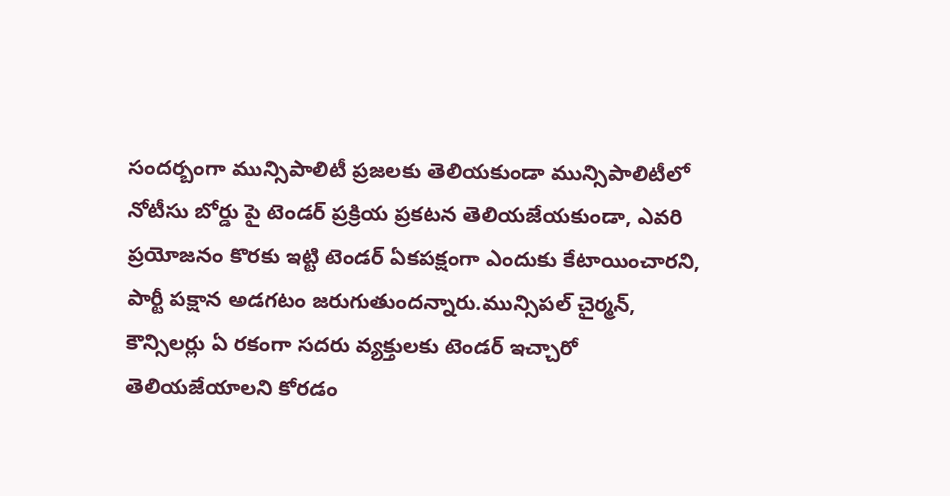సందర్బంగా మున్సిపాలిటీ ప్రజలకు తెలియకుండా మున్సిపాలిటీలో నోటీసు బోర్డు పై టెండర్ ప్రక్రియ ప్రకటన తెలియజేయకుండా, ఎవరి ప్రయోజనం కొరకు ఇట్టి టెండర్ ఏకపక్షంగా ఎందుకు కేటాయించారని, పార్టీ పక్షాన అడగటం జరుగుతుందన్నారు.మున్సిపల్ చైర్మన్, కౌన్సిలర్లు ఏ రకంగా సదరు వ్యక్తులకు టెండర్ ఇచ్చారో తెలియజేయాలని కోరడం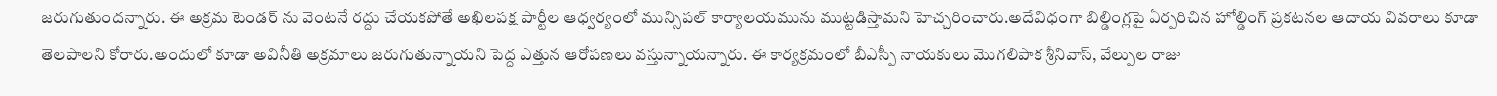జరుగుతుందన్నారు. ఈ అక్రమ టెండర్ ను వెంటనే రద్దు చేయకపోతే అఖిలపక్ష పార్టీల ఆధ్వర్యంలో మున్సిపల్ కార్యాలయమును ముట్టడిస్తామని హెచ్చరించారు.అదేవిధంగా బిల్డింగ్లపై ఏర్పరిచిన హోల్డింగ్ ప్రకటనల ఆదాయ వివరాలు కూడా తెలపాలని కోరారు.అందులో కూడా అవినీతి అక్రమాలు జరుగుతున్నాయని పెద్ద ఎత్తున ఆరోపణలు వస్తున్నాయన్నారు. ఈ కార్యక్రమంలో బీఎస్పీ నాయకులు మొగలిపాక శ్రీనివాస్, వేల్పుల రాజు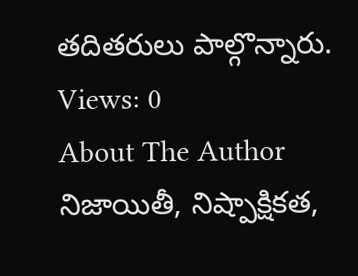తదితరులు పాల్గొన్నారు.
Views: 0
About The Author
నిజాయితీ, నిష్పాక్షికత,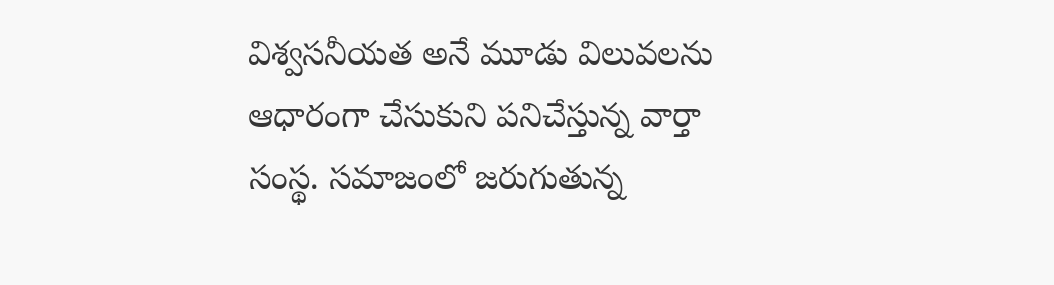విశ్వసనీయత అనే మూడు విలువలను ఆధారంగా చేసుకుని పనిచేస్తున్న వార్తా సంస్థ. సమాజంలో జరుగుతున్న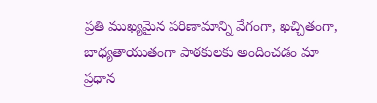ప్రతి ముఖ్యమైన పరిణామాన్ని వేగంగా, ఖచ్చితంగా, బాధ్యతాయుతంగా పాఠకులకు అందించడం మా ప్రధాన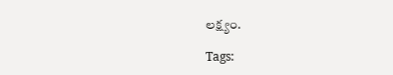లక్ష్యం.

Tags: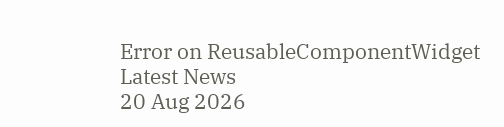Error on ReusableComponentWidget
Latest News
20 Aug 2026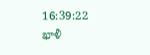16:39:22
ఖాళీ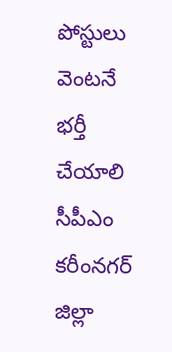పోస్టులు వెంటనే భర్తీ చేయాలి
సీపీఎం కరీంనగర్ జిల్లా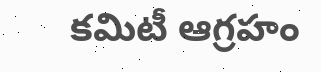కమిటీ ఆగ్రహం